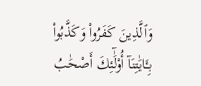وَٱلَّذِينَ كَفَرُوا۟ وَكَذَّبُوا۟ بِـَٔايَٰتِنَآ أُو۟لَٰٓئِكَ أَصْحَٰبُ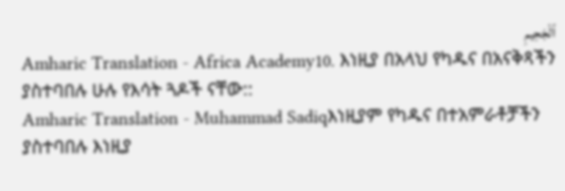ٱلْجَحِيمِ
Amharic Translation - Africa Academy10. እነዚያ በአላህ የካዱና በአናቅጻችን ያስተባበሉ ሁሉ የእሳት ጓዶች ናቸው::
Amharic Translation - Muhammad Sadiqእነዚያም የካዱና በተአምራቶቻችን ያስተባበሉ እነዚያ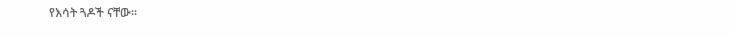የእሳት ጓዶች ናቸው፡፡